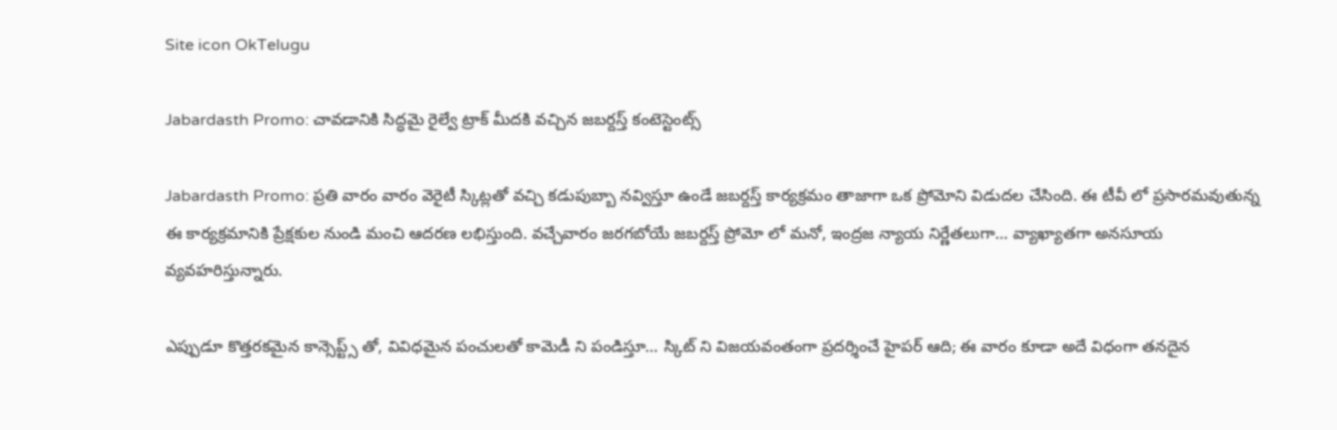Site icon OkTelugu

Jabardasth Promo: చావడానికి సిద్ధమై రైల్వే ట్రాక్ మీదకి వచ్చిన జబర్దస్త్ కంటెస్టెంట్స్

Jabardasth Promo: ప్రతి వారం వారం వెరైటీ స్కిట్లతో వచ్చి కడుపుబ్బా నవ్విస్తూ ఉండే జబర్దస్త్ కార్యక్రమం తాజాగా ఒక ప్రోమోని విడుదల చేసింది. ఈ టీవీ లో ప్రసారమవుతున్న ఈ కార్యక్రమానికి ప్రేక్షకుల నుండి మంచి ఆదరణ లభిస్తుంది. వచ్చేవారం జరగబోయే జబర్దస్త్ ప్రోమో లో మనో, ఇంద్రజ న్యాయ నిర్ణేతలుగా… వ్యాఖ్యాతగా అనసూయ వ్యవహరిస్తున్నారు.

ఎప్పుడూ కొత్తరకమైన కాన్సెప్ట్స్ తో, వివిధమైన పంచులతో కామెడీ ని పండిస్తూ… స్కిట్ ని విజయవంతంగా ప్రదర్శించే హైపర్ ఆది; ఈ వారం కూడా అదే విధంగా తనదైన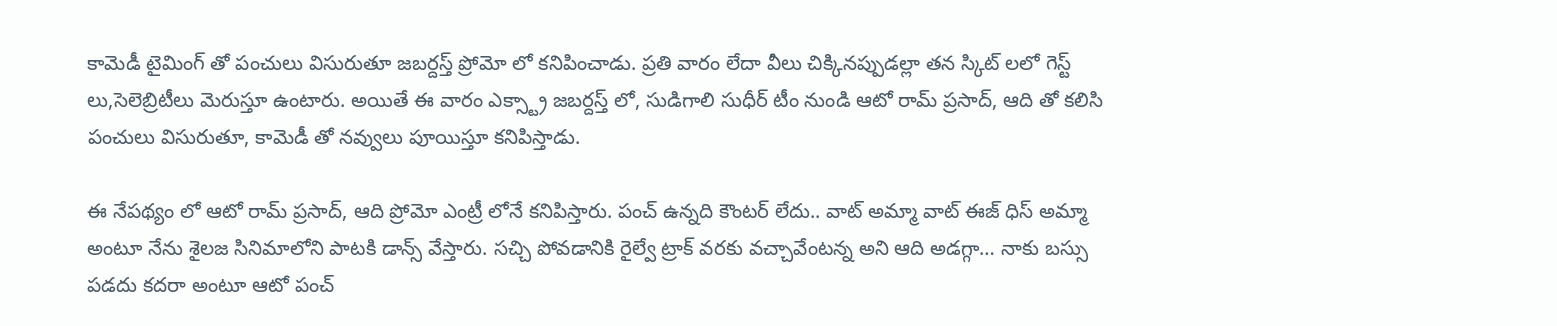కామెడీ టైమింగ్ తో పంచులు విసురుతూ జబర్దస్త్ ప్రోమో లో కనిపించాడు. ప్రతి వారం లేదా వీలు చిక్కినప్పుడల్లా తన స్కిట్ లలో గెస్ట్ లు,సెలెబ్రిటీలు మెరుస్తూ ఉంటారు. అయితే ఈ వారం ఎక్స్ట్రా జబర్దస్త్ లో, సుడిగాలి సుధీర్ టీం నుండి ఆటో రామ్ ప్రసాద్, ఆది తో కలిసి పంచులు విసురుతూ, కామెడీ తో నవ్వులు పూయిస్తూ కనిపిస్తాడు.

ఈ నేపథ్యం లో ఆటో రామ్ ప్రసాద్, ఆది ప్రోమో ఎంట్రీ లోనే కనిపిస్తారు. పంచ్ ఉన్నది కౌంటర్ లేదు.. వాట్ అమ్మా వాట్ ఈజ్ ధిస్ అమ్మా అంటూ నేను శైలజ సినిమాలోని పాటకి డాన్స్ వేస్తారు. సచ్చి పోవడానికి రైల్వే ట్రాక్ వరకు వచ్చావేంటన్న అని ఆది అడగ్గా… నాకు బస్సు పడదు కదరా అంటూ ఆటో పంచ్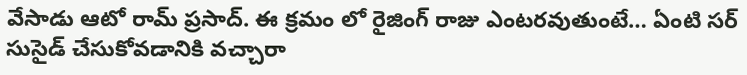వేసాడు ఆటో రామ్ ప్రసాద్. ఈ క్రమం లో రైజింగ్ రాజు ఎంటరవుతుంటే… ఏంటి సర్ సుసైడ్ చేసుకోవడానికి వచ్చారా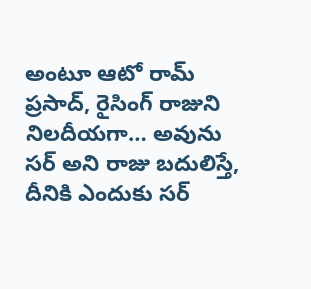అంటూ ఆటో రామ్ ప్రసాద్, రైసింగ్ రాజుని నిలదీయగా… అవును సర్ అని రాజు బదులిస్తే, దీనికి ఎందుకు సర్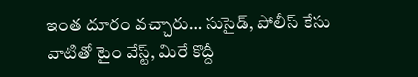ఇంత దూరం వచ్చారు… సుసైడ్, పోలీస్ కేసు వాటితో టైం వేస్ట్, మిరే కొద్దీ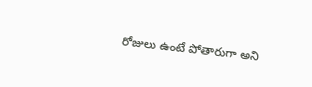రోజులు ఉంటే పోతారుగా అని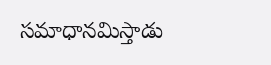సమాధానమిస్తాడు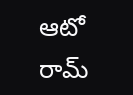ఆటో రామ్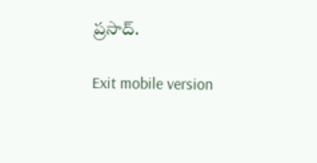ప్రసాద్.

Exit mobile version